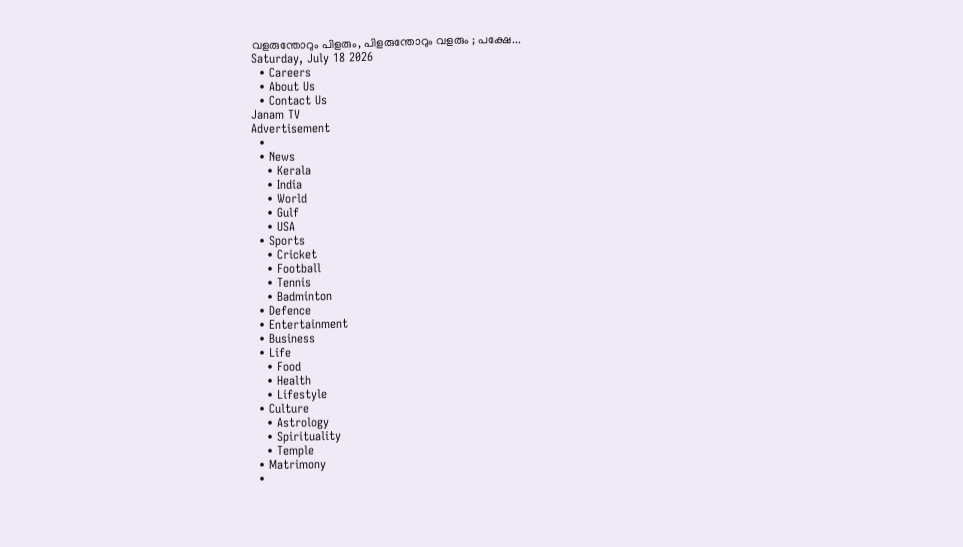വളരുന്തോറും പിളരും, പിളരുന്തോറും വളരും ; പക്ഷേ...
Saturday, July 18 2026
  • Careers
  • About Us
  • Contact Us
Janam TV
Advertisement
  •
  • News
    • Kerala
    • India
    • World
    • Gulf
    • USA
  • Sports
    • Cricket
    • Football
    • Tennis
    • Badminton
  • Defence
  • Entertainment
  • Business
  • Life
    • Food
    • Health
    • Lifestyle
  • Culture
    • Astrology
    • Spirituality
    • Temple
  • Matrimony
  •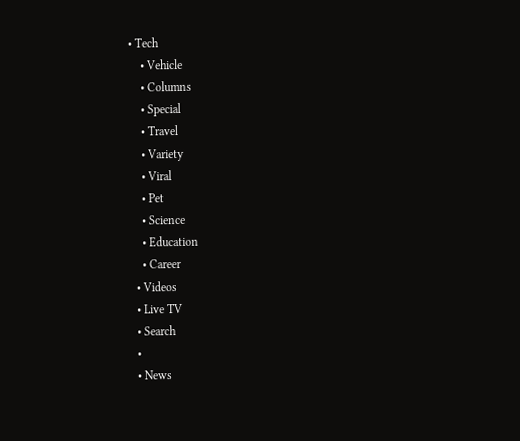• Tech
    • Vehicle
    • Columns
    • Special
    • Travel
    • Variety
    • Viral
    • Pet
    • Science
    • Education
    • Career
  • Videos
  • Live TV
  • Search
  •
  • News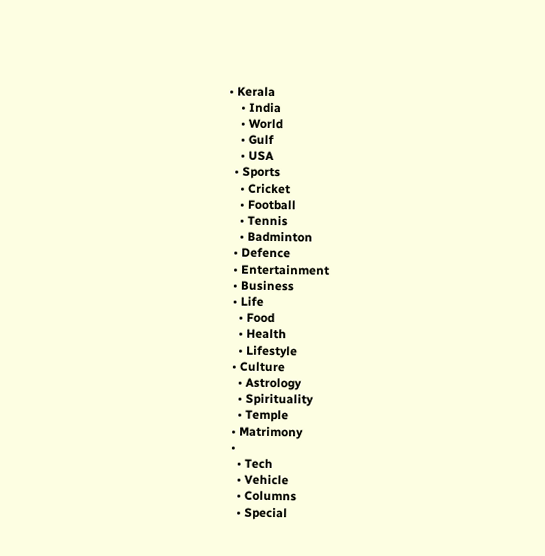• Kerala
    • India
    • World
    • Gulf
    • USA
  • Sports
    • Cricket
    • Football
    • Tennis
    • Badminton
  • Defence
  • Entertainment
  • Business
  • Life
    • Food
    • Health
    • Lifestyle
  • Culture
    • Astrology
    • Spirituality
    • Temple
  • Matrimony
  •
    • Tech
    • Vehicle
    • Columns
    • Special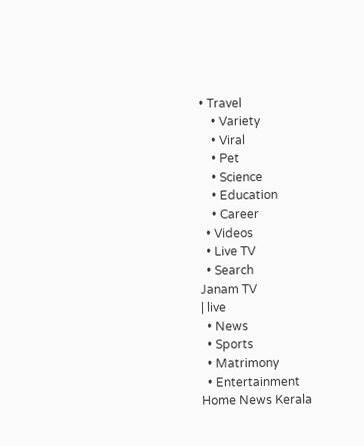• Travel
    • Variety
    • Viral
    • Pet
    • Science
    • Education
    • Career
  • Videos
  • Live TV
  • Search
Janam TV
| live
  • News
  • Sports
  • Matrimony
  • Entertainment
Home News Kerala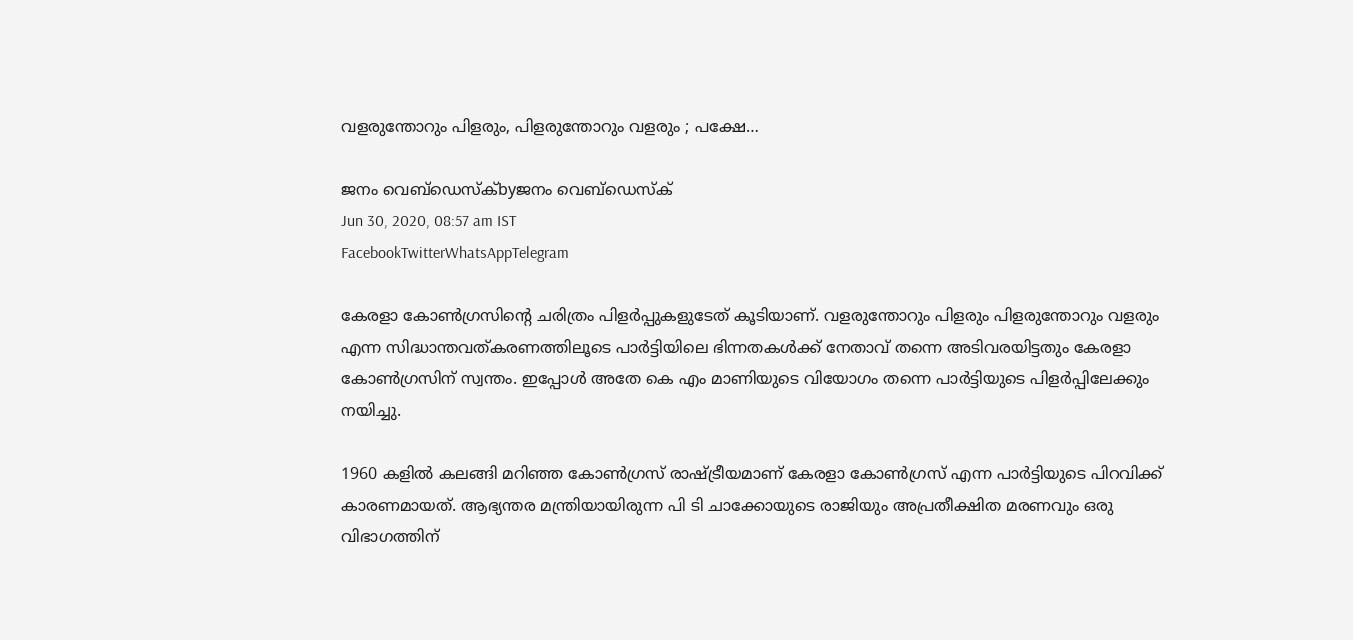വളരുന്തോറും പിളരും, പിളരുന്തോറും വളരും ; പക്ഷേ…

ജനം വെബ്‌ഡെസ്ക്byജനം വെബ്‌ഡെസ്ക്
Jun 30, 2020, 08:57 am IST
FacebookTwitterWhatsAppTelegram

കേരളാ കോൺഗ്രസിന്‍റെ ചരിത്രം പിളർപ്പുകളുടേത് കൂടിയാണ്. വളരുന്തോറും പിളരും പിളരുന്തോറും വളരും എന്ന സിദ്ധാന്തവത്കരണത്തിലൂടെ പാർട്ടിയിലെ ഭിന്നതകൾക്ക് നേതാവ് തന്നെ അടിവരയിട്ടതും കേരളാ കോൺഗ്രസിന് സ്വന്തം. ഇപ്പോൾ അതേ കെ എം മാണിയുടെ വിയോഗം തന്നെ പാർട്ടിയുടെ പിളർപ്പിലേക്കും നയിച്ചു.

1960 കളിൽ കലങ്ങി മറിഞ്ഞ കോൺഗ്രസ് രാഷ്‌ട്രീയമാണ് കേരളാ കോൺഗ്രസ് എന്ന പാർട്ടിയുടെ പിറവിക്ക് കാരണമായത്. ആഭ്യന്തര മന്ത്രിയായിരുന്ന പി ടി ചാക്കോയുടെ രാജിയും അപ്രതീക്ഷിത മരണവും ഒരു വിഭാഗത്തിന്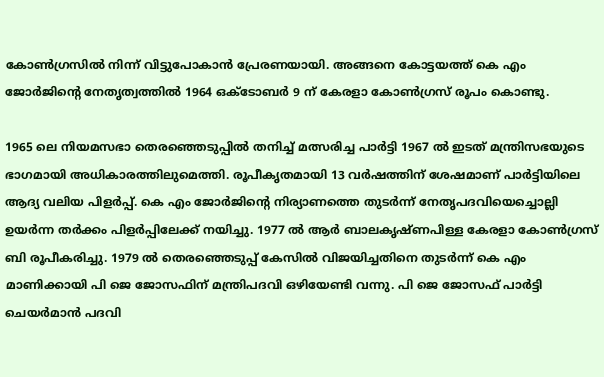കോൺഗ്രസിൽ നിന്ന് വിട്ടുപോകാൻ പ്രേരണയായി. അങ്ങനെ കോട്ടയത്ത് കെ എം ജോർജിന്‍റെ നേതൃത്വത്തിൽ 1964 ഒക്ടോബർ 9 ന് കേരളാ കോൺഗ്രസ് രൂപം കൊണ്ടു.

1965 ലെ നിയമസഭാ തെരഞ്ഞെടുപ്പിൽ തനിച്ച് മത്സരിച്ച പാർട്ടി 1967 ൽ ഇടത് മന്ത്രിസഭയുടെ ഭാഗമായി അധികാരത്തിലുമെത്തി. രൂപീകൃതമായി 13 വർഷത്തിന് ശേഷമാണ് പാർട്ടിയിലെ ആദ്യ വലിയ പിളർപ്പ്. കെ എം ജോർജിന്‍റെ നിര്യാണത്തെ തുടർന്ന് നേതൃപദവിയെച്ചൊല്ലി ഉയർന്ന തർക്കം പിളർപ്പിലേക്ക് നയിച്ചു. 1977 ൽ ആർ ബാലകൃഷ്‍ണപിള്ള കേരളാ കോൺഗ്രസ് ബി രൂപീകരിച്ചു. 1979 ൽ തെരഞ്ഞെടുപ്പ് കേസിൽ വിജയിച്ചതിനെ തുടർന്ന് കെ എം മാണിക്കായി പി ജെ ജോസഫിന് മന്ത്രിപദവി ഒഴിയേണ്ടി വന്നു. പി ജെ ജോസഫ് പാർട്ടി ചെയർമാൻ പദവി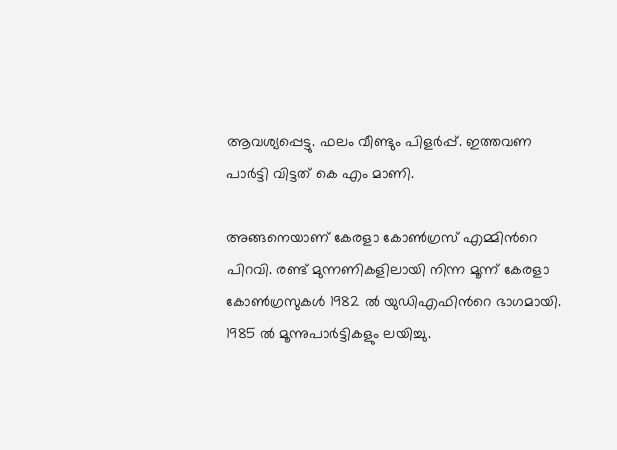ആവശ്യപ്പെട്ടു. ഫലം വീണ്ടും പിളർപ്പ്. ഇത്തവണ പാർട്ടി വിട്ടത് കെ എം മാണി.

അങ്ങനെയാണ് കേരളാ കോൺഗ്രസ് എമ്മിന്‍റെ പിറവി. രണ്ട് മുന്നണികളിലായി നിന്ന മൂന്ന് കേരളാ കോൺഗ്രസുകൾ 1982 ൽ യുഡിഎഫിന്‍റെ ഭാഗമായി. 1985 ൽ മൂന്നുപാർട്ടികളും ലയിച്ചു.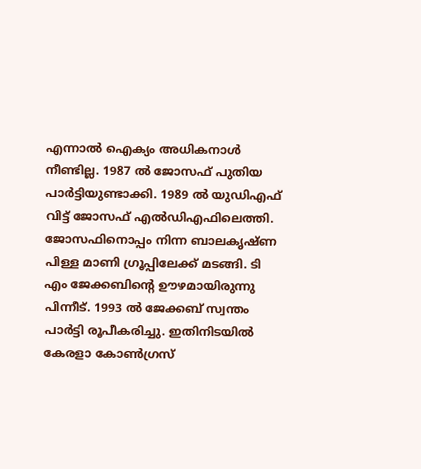എന്നാൽ ഐക്യം അധികനാൾ നീണ്ടില്ല. 1987 ൽ ജോസഫ് പുതിയ പാർട്ടിയുണ്ടാക്കി. 1989 ൽ യുഡിഎഫ് വിട്ട് ജോസഫ് എൽഡിഎഫിലെത്തി. ജോസഫിനൊപ്പം നിന്ന ബാലകൃഷ്ണ പിള്ള മാണി ഗ്രൂപ്പിലേക്ക് മടങ്ങി. ടി എം ജേക്കബിന്‍റെ ഊഴമായിരുന്നു പിന്നീട്. 1993 ൽ ജേക്കബ് സ്വന്തം പാർട്ടി രൂപീകരിച്ചു. ഇതിനിടയിൽ കേരളാ കോൺഗ്രസ്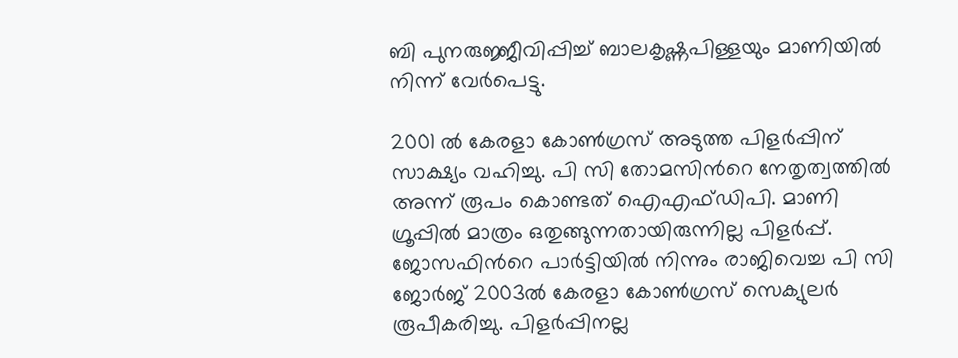ബി പുനരുജ്ജീവിപ്പിച്ച് ബാലകൃഷ്ണപിള്ളയും മാണിയിൽ നിന്ന് വേർപെട്ടു.

2001 ൽ കേരളാ കോൺഗ്രസ് അടുത്ത പിളർപ്പിന് സാക്ഷ്യം വഹിച്ചു. പി സി തോമസിന്‍റെ നേതൃത്വത്തിൽ അന്ന് രൂപം കൊണ്ടത് ഐഎഫ്ഡിപി. മാണി ഗ്രൂപ്പിൽ മാത്രം ഒതുങ്ങുന്നതായിരുന്നില്ല പിളർപ്പ്. ജോസഫിന്‍റെ പാർട്ടിയിൽ നിന്നും രാജിവെച്ച പി സി ജോർജ് 2003ൽ കേരളാ കോൺഗ്രസ് സെക്യുലർ രൂപീകരിച്ചു. പിളർപ്പിനല്ല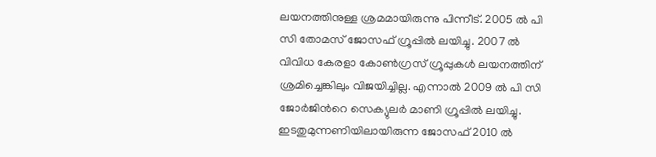ലയനത്തിനുള്ള ശ്രമമായിരുന്നു പിന്നീട്. 2005 ൽ പി സി തോമസ് ജോസഫ് ഗ്രൂപ്പിൽ ലയിച്ചു. 2007 ൽ വിവിധ കേരളാ കോൺഗ്രസ് ഗ്രൂപ്പുകൾ ലയനത്തിന് ശ്രമിച്ചെങ്കിലും വിജയിച്ചില്ല. എന്നാൽ 2009 ൽ പി സി ജോർജിന്‍റെ സെക്യുലർ മാണി ഗ്രൂപ്പിൽ ലയിച്ചു. ഇടതുമുന്നണിയിലായിരുന്ന ജോസഫ് 2010 ൽ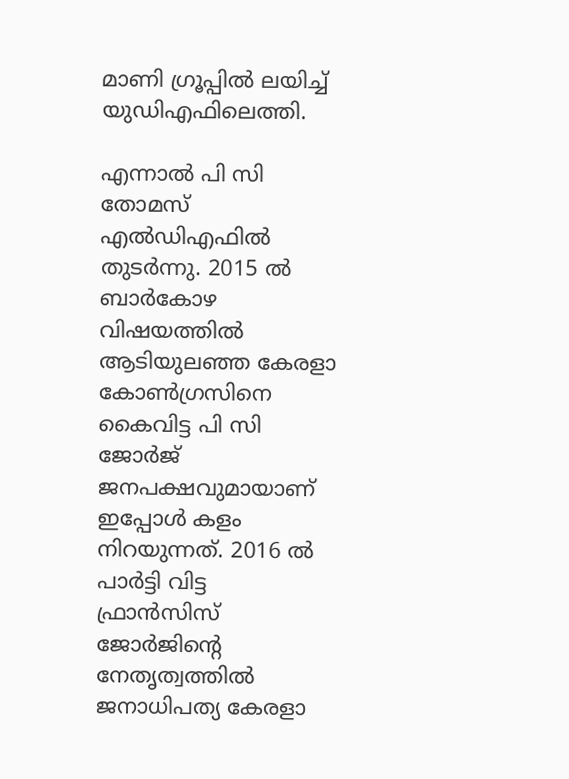മാണി ഗ്രൂപ്പിൽ ലയിച്ച് യുഡിഎഫിലെത്തി.

എന്നാൽ പി സി തോമസ് എൽഡിഎഫിൽ തുടർന്നു. 2015 ൽ ബാർകോഴ വിഷയത്തിൽ ആടിയുലഞ്ഞ കേരളാ കോൺഗ്രസിനെ കൈവിട്ട പി സി ജോർജ് ജനപക്ഷവുമായാണ് ഇപ്പോൾ കളം നിറയുന്നത്. 2016 ൽ പാർട്ടി വിട്ട ഫ്രാൻസിസ് ജോർജിന്‍റെ നേതൃത്വത്തിൽ ജനാധിപത്യ കേരളാ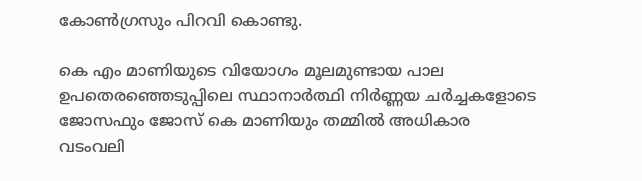കോൺഗ്രസും പിറവി കൊണ്ടു.

കെ എം മാണിയുടെ വിയോഗം മൂലമുണ്ടായ പാല ഉപതെരഞ്ഞെടുപ്പിലെ സ്ഥാനാർത്ഥി നിർണ്ണയ ചർച്ചകളോടെ ജോസഫും ജോസ് കെ മാണിയും തമ്മിൽ അധികാര വടംവലി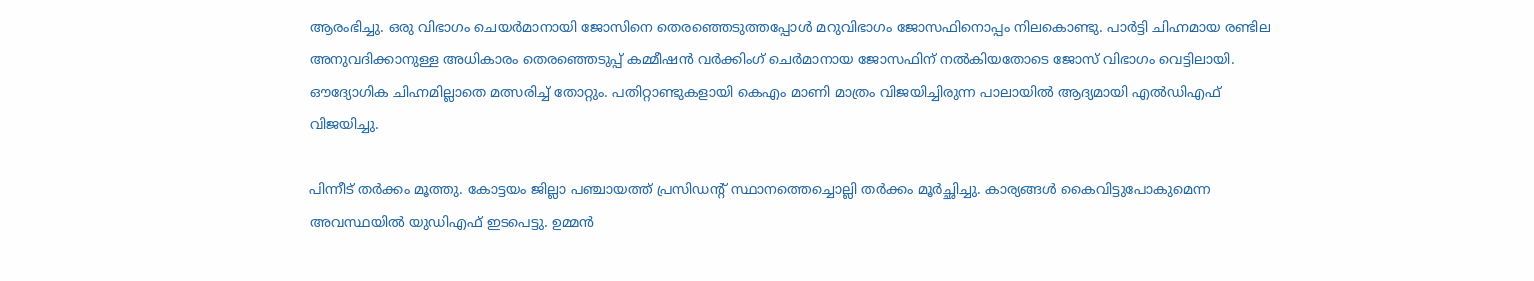ആരംഭിച്ചു. ഒരു വിഭാഗം ചെയർമാനായി ജോസിനെ തെരഞ്ഞെടുത്തപ്പോൾ മറുവിഭാഗം ജോസഫിനൊപ്പം നിലകൊണ്ടു. പാർട്ടി ചിഹ്നമായ രണ്ടില അനുവദിക്കാനുള്ള അധികാരം തെരഞ്ഞെടുപ്പ് കമ്മീഷൻ വർക്കിംഗ് ചെർമാനായ ജോസഫിന് നൽകിയതോടെ ജോസ് വിഭാഗം വെട്ടിലായി. ഔദ്യോഗിക ചിഹ്നമില്ലാതെ മത്സരിച്ച് തോറ്റും. പതിറ്റാണ്ടുകളായി കെഎം മാണി മാത്രം വിജയിച്ചിരുന്ന പാലായിൽ ആദ്യമായി എൽഡിഎഫ് വിജയിച്ചു.

പിന്നീട് തർക്കം മൂത്തു. കോട്ടയം ജില്ലാ പഞ്ചായത്ത് പ്രസിഡന്റ് സ്ഥാനത്തെച്ചൊല്ലി തർക്കം മൂർച്ഛിച്ചു. കാര്യങ്ങൾ കൈവിട്ടുപോകുമെന്ന അവസ്ഥയിൽ യുഡിഎഫ് ഇടപെട്ടു. ഉമ്മൻ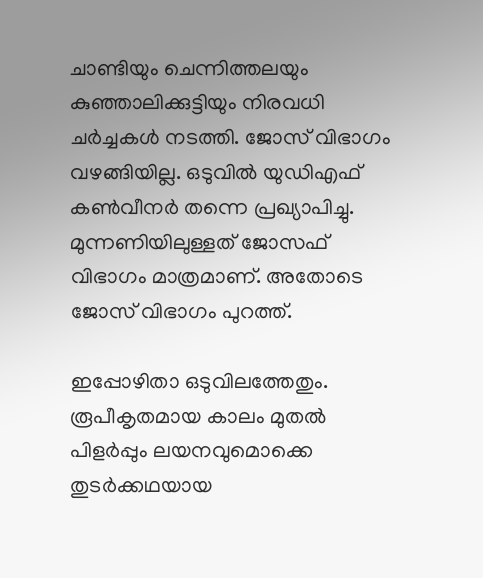ചാണ്ടിയും ചെന്നിത്തലയും കുഞ്ഞാലിക്കുട്ടിയും നിരവധി ചർച്ചകൾ നടത്തി. ജോസ് വിഭാഗം വഴങ്ങിയില്ല. ഒടുവിൽ യുഡിഎഫ് കൺവീനർ തന്നെ പ്രഖ്യാപിച്ചു. മുന്നണിയിലുള്ളത് ജോസഫ് വിഭാഗം മാത്രമാണ്. അതോടെ ജോസ് വിഭാഗം പുറത്ത്.

ഇപ്പോഴിതാ ഒടുവിലത്തേതും. രൂപീകൃതമായ കാലം മുതൽ പിളർപ്പും ലയനവുമൊക്കെ തുടർക്കഥയായ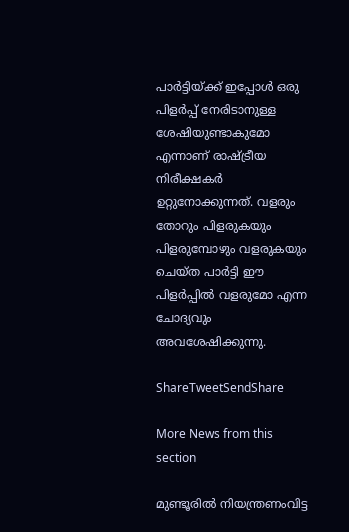പാർട്ടിയ്‌ക്ക് ഇപ്പോൾ ഒരു പിളർപ്പ് നേരിടാനുള്ള ശേഷിയുണ്ടാകുമോ എന്നാണ് രാഷ്‌ട്രീയ നിരീക്ഷകർ ഉറ്റുനോക്കുന്നത്. വളരും തോറും പിളരുകയും പിളരുമ്പോഴും വളരുകയും ചെയ്ത പാർട്ടി ഈ പിളർപ്പിൽ വളരുമോ എന്ന ചോദ്യവും അവശേഷിക്കുന്നു.

ShareTweetSendShare

More News from this section

മുണ്ടൂരില്‍ നിയന്ത്രണംവിട്ട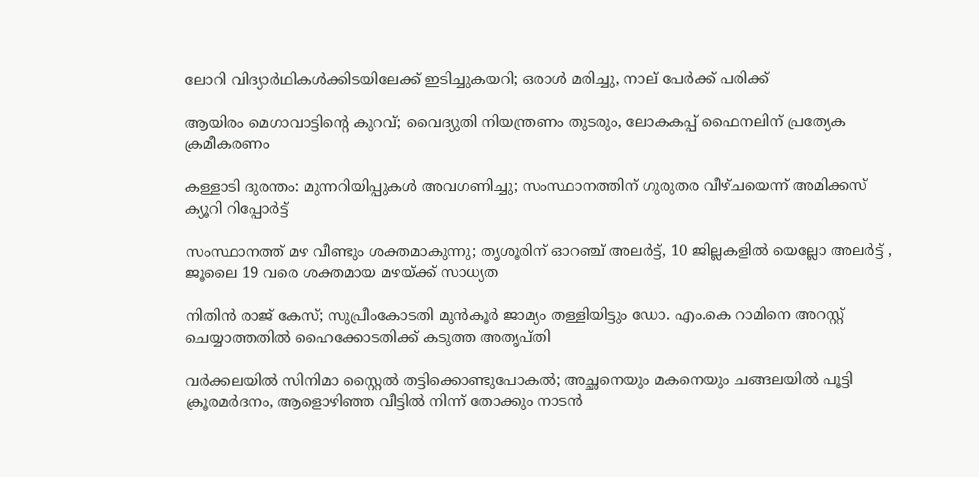ലോറി വിദ്യാര്‍ഥികള്‍ക്കിടയിലേക്ക് ഇടിച്ചുകയറി; ഒരാള്‍ മരിച്ചു, നാല് പേര്‍ക്ക് പരിക്ക്

ആയിരം മെഗാവാട്ടിന്റെ കുറവ്; വൈദ്യുതി നിയന്ത്രണം തുടരും, ലോകകപ്പ് ഫൈനലിന് പ്രത്യേക ക്രമീകരണം

കള്ളാടി ദുരന്തം: മുന്നറിയിപ്പുകള്‍ അവഗണിച്ചു; സംസ്ഥാനത്തിന് ഗുരുതര വീഴ്ചയെന്ന് അമിക്കസ് ക്യൂറി റിപ്പോര്‍ട്ട്

സംസ്ഥാനത്ത് മഴ വീണ്ടും ശക്തമാകുന്നു; തൃശൂരിന് ഓറഞ്ച് അലർട്ട്, 10 ജില്ലകളിൽ യെല്ലോ അലർട്ട് , ജൂലൈ 19 വരെ ശക്തമായ മഴയ്‌ക്ക് സാധ്യത

നിതിൻ രാജ് കേസ്; സുപ്രീംകോടതി മുൻകൂർ ജാമ്യം തള്ളിയിട്ടും ഡോ. എം.കെ റാമിനെ അറസ്റ്റ് ചെയ്യാത്തതിൽ ഹൈക്കോടതിക്ക് കടുത്ത അതൃപ്തി

വർക്കലയിൽ സിനിമാ സ്റ്റൈൽ തട്ടിക്കൊണ്ടുപോകൽ; അച്ഛനെയും മകനെയും ചങ്ങലയിൽ പൂട്ടി ക്രൂരമർദനം, ആളൊഴിഞ്ഞ വീട്ടിൽ നിന്ന് തോക്കും നാടൻ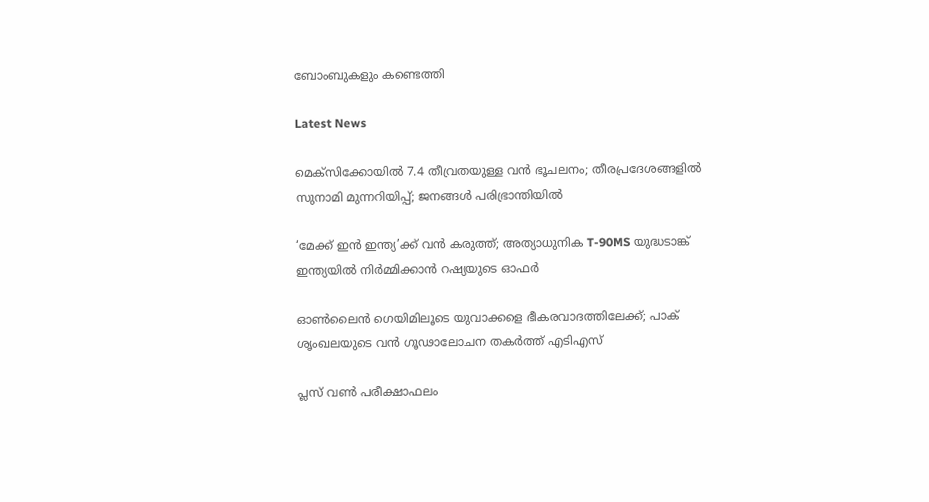ബോംബുകളും കണ്ടെത്തി

Latest News

മെക്‌സിക്കോയില്‍ 7.4 തീവ്രതയുള്ള വന്‍ ഭൂചലനം; തീരപ്രദേശങ്ങളില്‍ സുനാമി മുന്നറിയിപ്പ്; ജനങ്ങള്‍ പരിഭ്രാന്തിയില്‍

‘മേക്ക് ഇന്‍ ഇന്ത്യ’ക്ക് വന്‍ കരുത്ത്; അത്യാധുനിക T-90MS യുദ്ധടാങ്ക് ഇന്ത്യയില്‍ നിര്‍മ്മിക്കാന്‍ റഷ്യയുടെ ഓഫര്‍

ഓണ്‍ലൈന്‍ ഗെയിമിലൂടെ യുവാക്കളെ ഭീകരവാദത്തിലേക്ക്; പാക് ശൃംഖലയുടെ വന്‍ ഗൂഢാലോചന തകര്‍ത്ത് എടിഎസ്

പ്ലസ് വണ്‍ പരീക്ഷാഫലം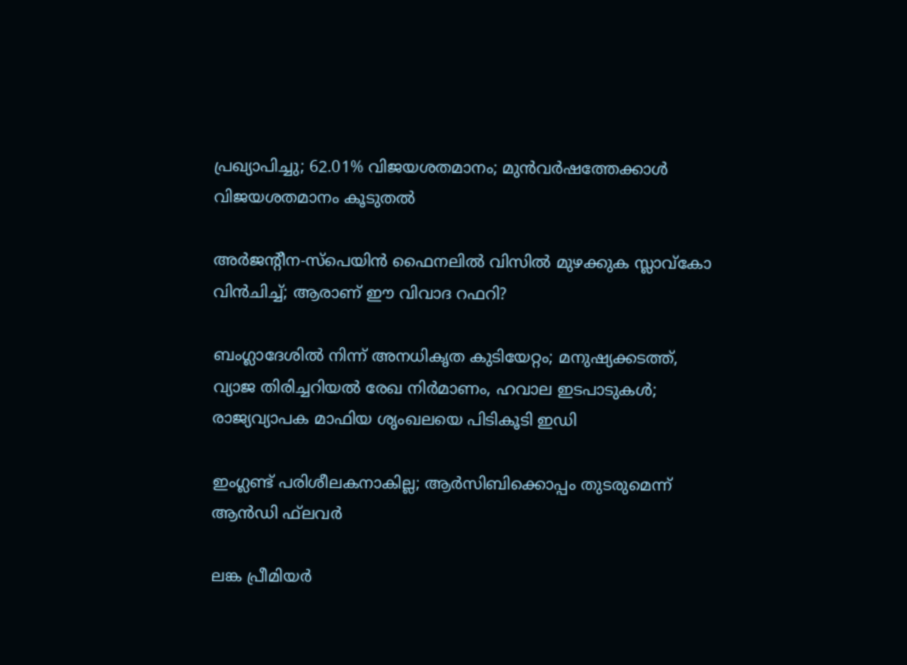പ്രഖ്യാപിച്ചു; 62.01% വിജയശതമാനം; മുന്‍വര്‍ഷത്തേക്കാള്‍ വിജയശതമാനം കൂടുതല്‍

അര്‍ജന്റീന-സ്പെയിന്‍ ഫൈനലില്‍ വിസില്‍ മുഴക്കുക സ്ലാവ്കോ വിന്‍ചിച്ച്; ആരാണ് ഈ വിവാദ റഫറി?

ബംഗ്ലാദേശില്‍ നിന്ന് അനധികൃത കുടിയേറ്റം; മനുഷ്യക്കടത്ത്, വ്യാജ തിരിച്ചറിയല്‍ രേഖ നിര്‍മാണം, ഹവാല ഇടപാടുകള്‍; രാജ്യവ്യാപക മാഫിയ ശൃംഖലയെ പിടികൂടി ഇഡി

ഇംഗ്ലണ്ട് പരിശീലകനാകില്ല; ആര്‍സിബിക്കൊപ്പം തുടരുമെന്ന് ആന്‍ഡി ഫ്‌ലവര്‍

ലങ്ക പ്രീമിയര്‍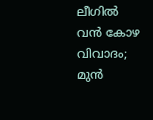ലീഗില്‍ വന്‍ കോഴ വിവാദം; മുന്‍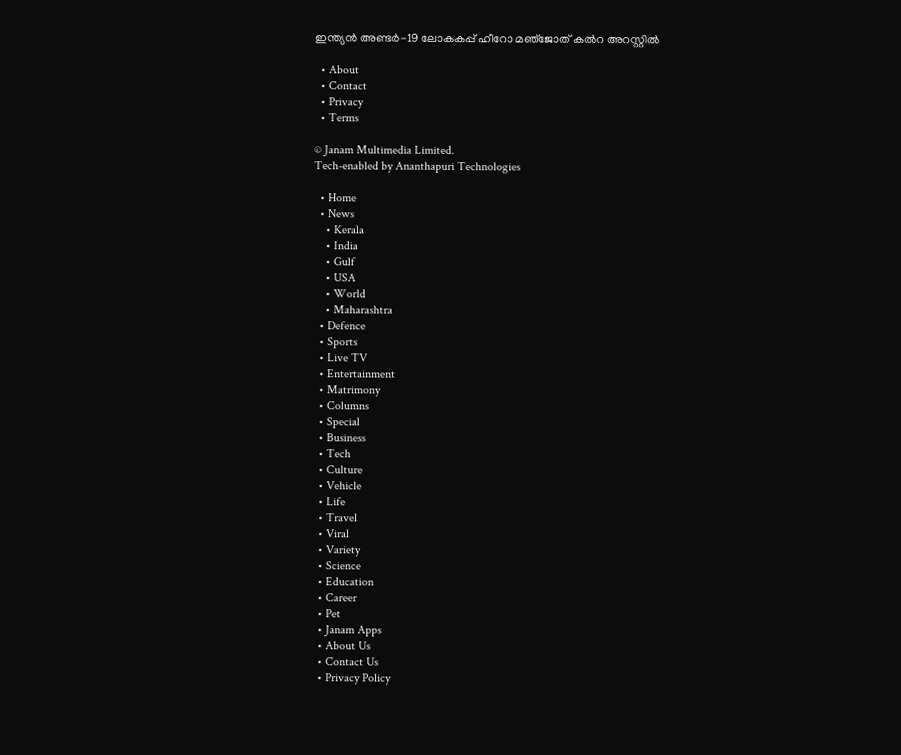ഇന്ത്യന്‍ അണ്ടര്‍-19 ലോകകപ്പ് ഹീറോ മഞ്‌ജോത് കല്‍റ അറസ്റ്റില്‍

  • About
  • Contact
  • Privacy
  • Terms

© Janam Multimedia Limited.
Tech-enabled by Ananthapuri Technologies

  • Home
  • News
    • Kerala
    • India
    • Gulf
    • USA
    • World
    • Maharashtra
  • Defence
  • Sports
  • Live TV
  • Entertainment
  • Matrimony
  • Columns
  • Special
  • Business
  • Tech
  • Culture
  • Vehicle
  • Life
  • Travel
  • Viral
  • Variety
  • Science
  • Education
  • Career
  • Pet
  • Janam Apps
  • About Us
  • Contact Us
  • Privacy Policy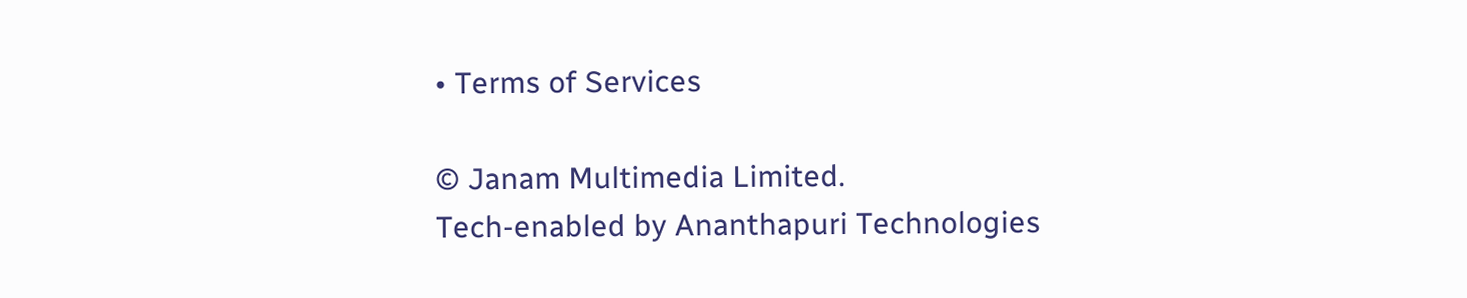• Terms of Services

© Janam Multimedia Limited.
Tech-enabled by Ananthapuri Technologies